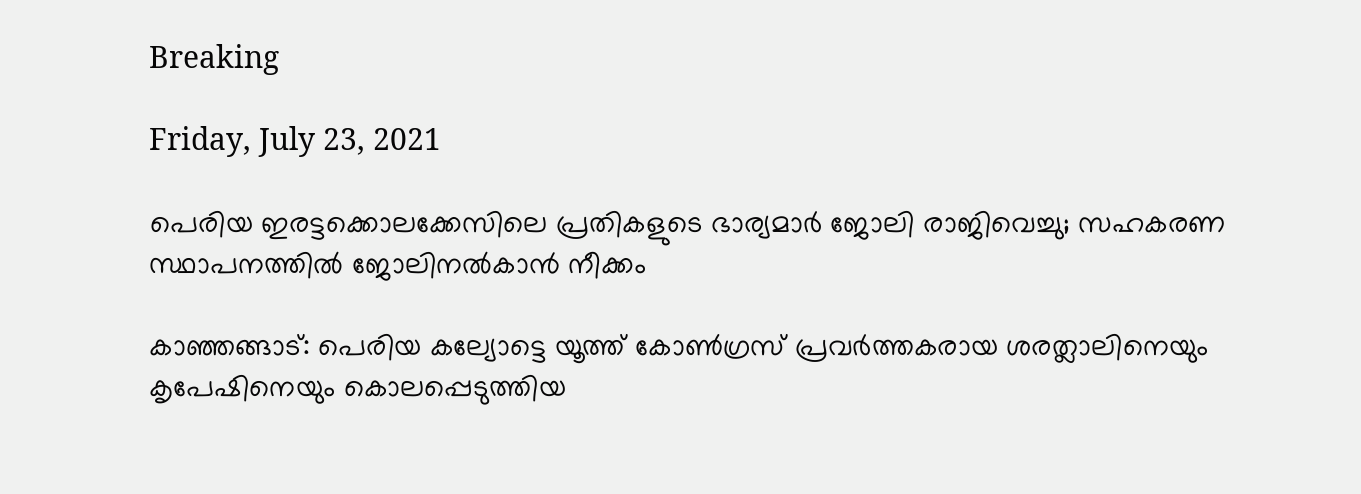Breaking

Friday, July 23, 2021

പെരിയ ഇരട്ടക്കൊലക്കേസിലെ പ്രതികളുടെ ഭാര്യമാർ ജോലി രാജിവെച്ചു; സഹകരണ സ്ഥാപനത്തിൽ ജോലിനൽകാന്‍ നീക്കം

കാഞ്ഞങ്ങാട്: പെരിയ കല്യോട്ടെ യൂത്ത് കോൺഗ്രസ് പ്രവർത്തകരായ ശരത്ലാലിനെയും കൃപേഷിനെയും കൊലപ്പെടുത്തിയ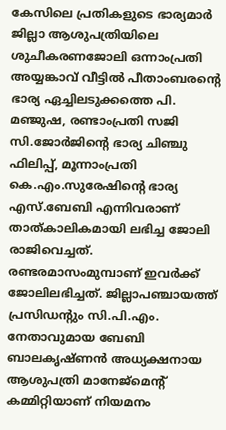കേസിലെ പ്രതികളുടെ ഭാര്യമാർ ജില്ലാ ആശുപത്രിയിലെ ശുചീകരണജോലി ഒന്നാംപ്രതി അയ്യങ്കാവ് വീട്ടിൽ പീതാംബരന്റെ ഭാര്യ ഏച്ചിലടുക്കത്തെ പി. മഞ്ജുഷ, രണ്ടാംപ്രതി സജി സി.ജോർജിന്റെ ഭാര്യ ചിഞ്ചു ഫിലിപ്പ്, മൂന്നാംപ്രതി കെ.എം.സുരേഷിന്റെ ഭാര്യ എസ്.ബേബി എന്നിവരാണ് താത്കാലികമായി ലഭിച്ച ജോലി രാജിവെച്ചത്. രണ്ടരമാസംമുമ്പാണ് ഇവർക്ക് ജോലിലഭിച്ചത്. ജില്ലാപഞ്ചായത്ത് പ്രസിഡന്റും സി.പി.എം. നേതാവുമായ ബേബി ബാലകൃഷ്ണൻ അധ്യക്ഷനായ ആശുപത്രി മാനേജ്മെന്റ് കമ്മിറ്റിയാണ് നിയമനം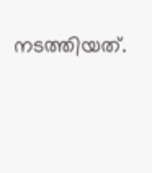നടത്തിയത്.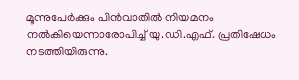മൂന്നുപേർക്കും പിൻവാതിൽ നിയമനം നൽകിയെന്നാരോപിച്ച് യു.ഡി.എഫ്. പ്രതിഷേധം നടത്തിയിരുന്നു.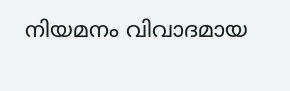നിയമനം വിവാദമായ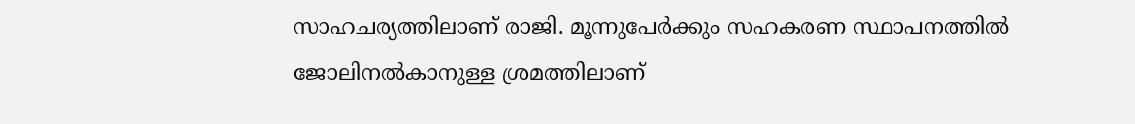സാഹചര്യത്തിലാണ് രാജി. മൂന്നുപേർക്കും സഹകരണ സ്ഥാപനത്തിൽ ജോലിനൽകാനുള്ള ശ്രമത്തിലാണ്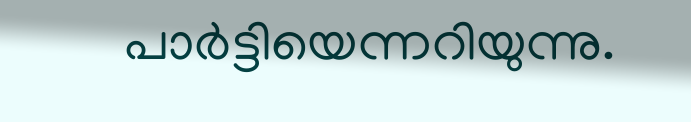പാർട്ടിയെന്നറിയുന്നു.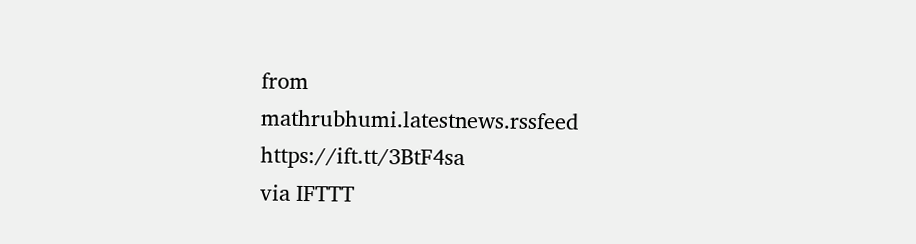from mathrubhumi.latestnews.rssfeed https://ift.tt/3BtF4sa
via IFTTT